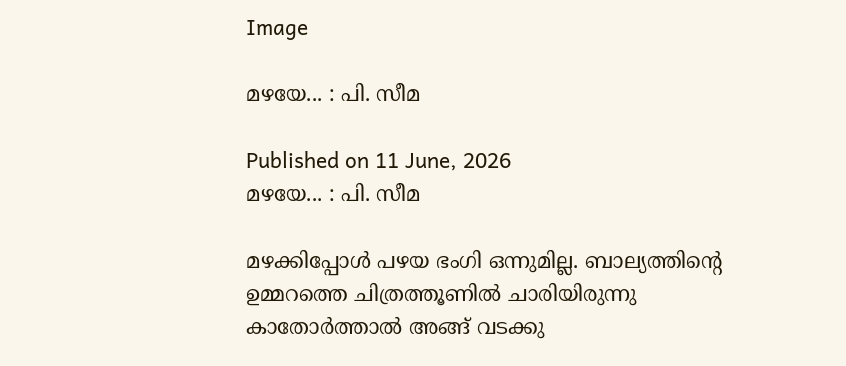Image

മഴയേ... : പി. സീമ

Published on 11 June, 2026
മഴയേ... : പി. സീമ

മഴക്കിപ്പോൾ പഴയ ഭംഗി ഒന്നുമില്ല. ബാല്യത്തിന്റെ ഉമ്മറത്തെ ചിത്രത്തൂണിൽ ചാരിയിരുന്നു കാതോർത്താൽ അങ്ങ് വടക്കു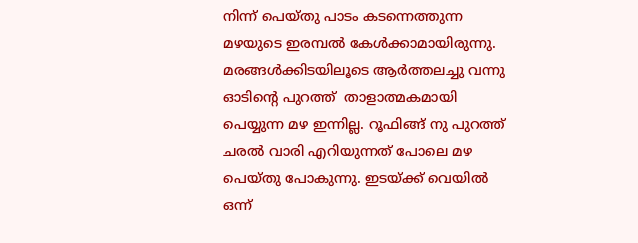നിന്ന് പെയ്തു പാടം കടന്നെത്തുന്ന മഴയുടെ ഇരമ്പൽ കേൾക്കാമായിരുന്നു. മരങ്ങൾക്കിടയിലൂടെ ആർത്തലച്ചു വന്നു ഓടിന്റെ പുറത്ത്  താളാത്മകമായി പെയ്യുന്ന മഴ ഇന്നില്ല. റൂഫിങ്ങ് നു പുറത്ത് ചരൽ വാരി എറിയുന്നത് പോലെ മഴ പെയ്തു പോകുന്നു. ഇടയ്ക്ക് വെയിൽ ഒന്ന്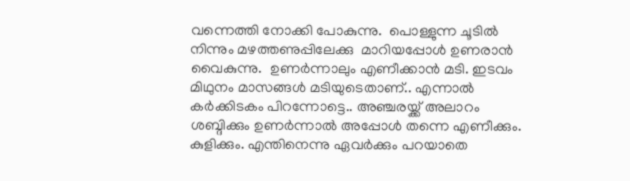വന്നെത്തി നോക്കി പോകുന്നു.  പൊള്ളുന്ന ചൂടിൽ നിന്നും മഴത്തണുപ്പിലേക്കു  മാറിയപ്പോൾ ഉണരാൻ വൈകുന്നു.  ഉണർന്നാലും എണീക്കാൻ മടി. ഇടവം മിഥുനം മാസങ്ങൾ മടിയുടെതാണ്.. എന്നാൽ കർക്കിടകം പിറന്നോട്ടെ.. അഞ്ചരയ്ക്ക് അലാറം ശബ്ദിക്കും ഉണർന്നാൽ അപ്പോൾ തന്നെ എണീക്കും. കുളിക്കും. എന്തിനെന്നു ഏവർക്കും പറയാതെ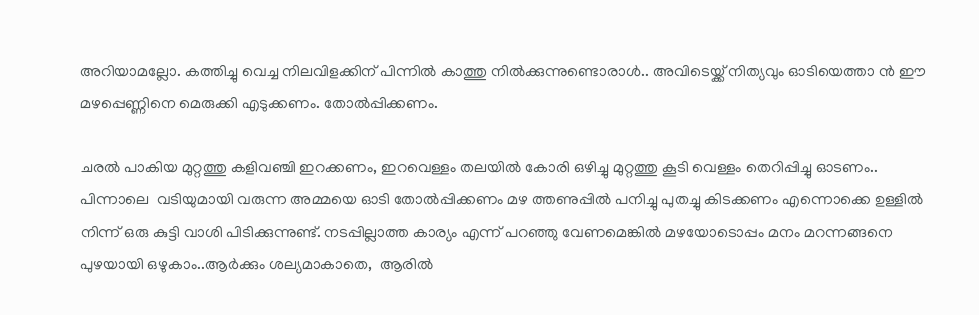അറിയാമല്ലോ. കത്തിച്ചു വെച്ച നിലവിളക്കിന് പിന്നിൽ കാത്തു നിൽക്കുന്നുണ്ടൊരാൾ.. അവിടെയ്ക്ക് നിത്യവും ഓടിയെത്താ ൻ ഈ മഴപ്പെണ്ണിനെ മെരുക്കി എടുക്കണം. തോൽപ്പിക്കണം.

ചരൽ പാകിയ മുറ്റത്തു കളിവഞ്ചി ഇറക്കണം, ഇറവെള്ളം തലയിൽ കോരി ഒഴിച്ചു മുറ്റത്തു കൂടി വെള്ളം തെറിപ്പിച്ചു ഓടണം.. പിന്നാലെ  വടിയുമായി വരുന്ന അമ്മയെ ഓടി തോൽപ്പിക്കണം മഴ ത്തണുപ്പിൽ പനിച്ചു പുതച്ചു കിടക്കണം എന്നൊക്കെ ഉള്ളിൽ നിന്ന് ഒരു കുട്ടി വാശി പിടിക്കുന്നുണ്ട്. നടപ്പില്ലാത്ത കാര്യം എന്ന് പറഞ്ഞു വേണമെങ്കിൽ മഴയോടൊപ്പം മനം മറന്നങ്ങനെ പുഴയായി ഒഴുകാം..ആർക്കും ശല്യമാകാതെ,  ആരിൽ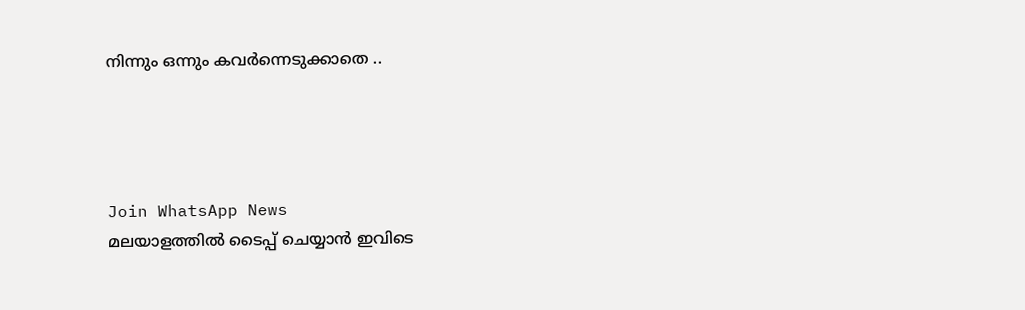നിന്നും ഒന്നും കവർന്നെടുക്കാതെ ..




Join WhatsApp News
മലയാളത്തില്‍ ടൈപ്പ് ചെയ്യാന്‍ ഇവിടെ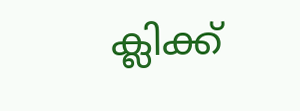ക്ലിക്ക്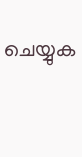ചെയ്യുക